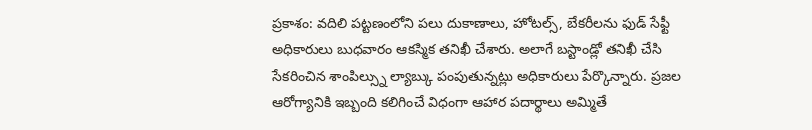ప్రకాశం: వదిలి పట్టణంలోని పలు దుకాణాలు, హోటల్స్, బేకరీలను ఫుడ్ సేఫ్టీ అధికారులు బుధవారం ఆకస్మిక తనిఖీ చేశారు. అలాగే బస్టాండ్లో తనిఖీ చేసి సేకరించిన శాంపిల్స్ను ల్యాబ్కు పంపుతున్నట్లు అధికారులు పేర్కొన్నారు. ప్రజల ఆరోగ్యానికి ఇబ్బంది కలిగించే విధంగా ఆహార పదార్థాలు అమ్మితే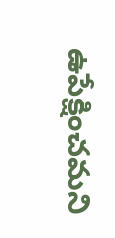ఉపేక్షించమని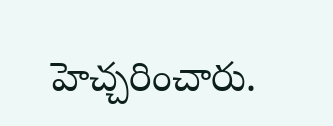హెచ్చరించారు.